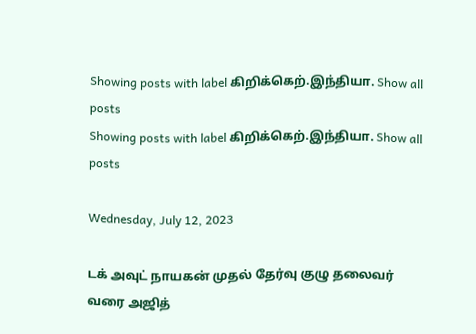Showing posts with label கிறிக்கெற்.இந்தியா. Show all posts
Showing posts with label கிறிக்கெற்.இந்தியா. Show all posts

Wednesday, July 12, 2023

டக் அவுட் நாயகன் முதல் தேர்வு குழு தலைவர் வரை அஜித்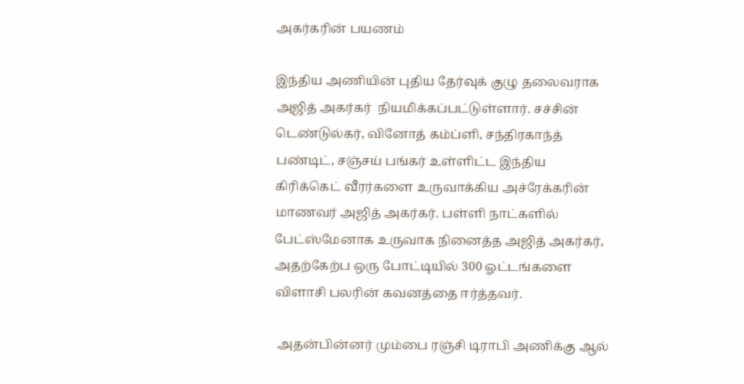அகர்கரின் பயணம்

இந்திய அணியின் புதிய தேர்வுக் குழு தலைவராக  அஜித் அகர்கர்  நியமிக்கப்பட்டுள்ளார். சச்சின் டெண்டுல்கர், வினோத் கம்ப்ளி, சந்திரகாந்த் பண்டிட், சஞ்சய் பங்கர் உள்ளிட்ட இந்திய கிரிக்கெட் வீரர்களை உருவாக்கிய அச்ரேக்கரின் மாணவர் அஜித் அகர்கர். பள்ளி நாட்களில் பேட்ஸ்மேனாக உருவாக நினைத்த அஜித் அகர்கர், அதற்கேற்ப ஒரு போட்டியில் 300 ஓட்டங்களை விளாசி பலரின் கவனத்தை ஈர்த்தவர்.

 அதன்பின்னர் மும்பை ரஞ்சி டிராபி அணிக்கு ஆல்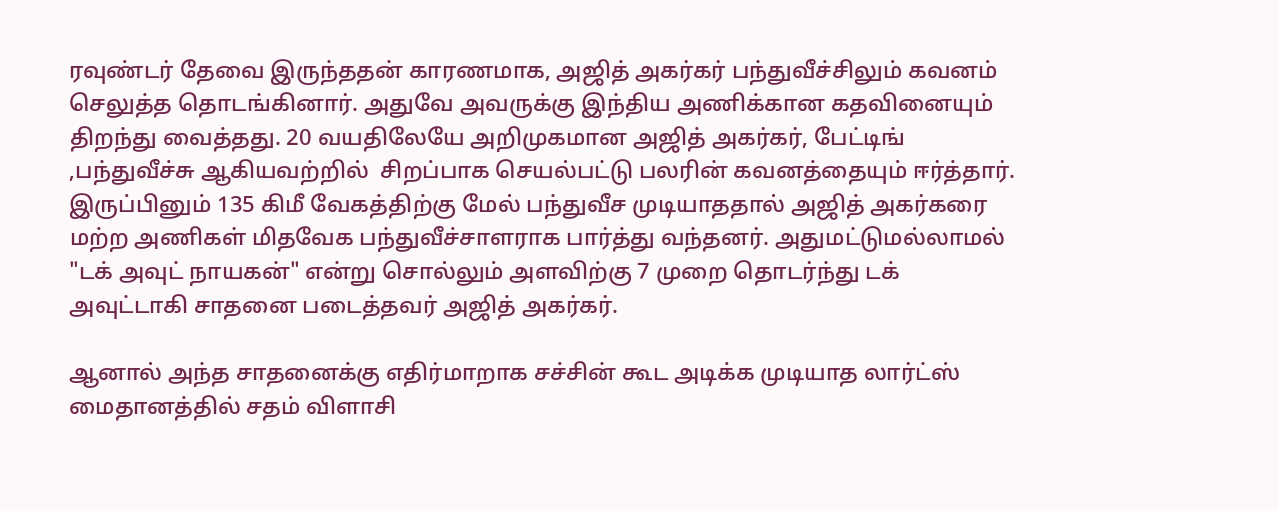ரவுண்டர் தேவை இருந்ததன் காரணமாக, அஜித் அகர்கர் பந்துவீச்சிலும் கவனம் செலுத்த தொடங்கினார். அதுவே அவருக்கு இந்திய அணிக்கான கதவினையும் திறந்து வைத்தது. 20 வயதிலேயே அறிமுகமான அஜித் அகர்கர், பேட்டிங் ,பந்துவீச்சு ஆகியவற்றில்  சிறப்பாக செயல்பட்டு பலரின் கவனத்தையும் ஈர்த்தார். இருப்பினும் 135 கிமீ வேகத்திற்கு மேல் பந்துவீச முடியாததால் அஜித் அகர்கரை மற்ற அணிகள் மிதவேக பந்துவீச்சாளராக பார்த்து வந்தனர். அதுமட்டுமல்லாமல் "டக் அவுட் நாயகன்" என்று சொல்லும் அளவிற்கு 7 முறை தொடர்ந்து டக் அவுட்டாகி சாதனை படைத்தவர் அஜித் அகர்கர்.

ஆனால் அந்த சாதனைக்கு எதிர்மாறாக சச்சின் கூட அடிக்க முடியாத லார்ட்ஸ் மைதானத்தில் சதம் விளாசி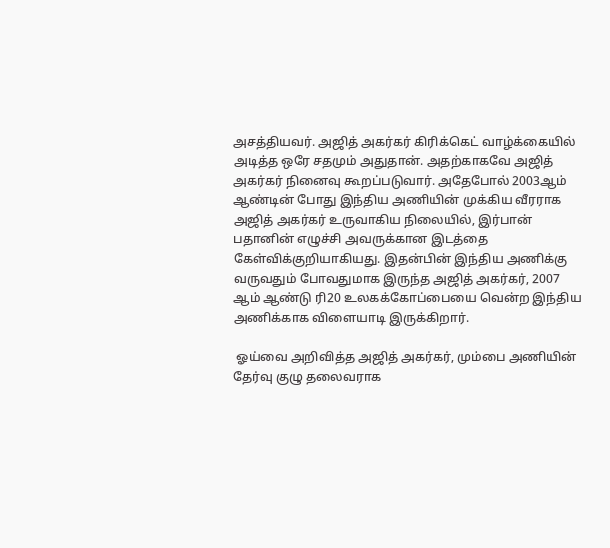அசத்தியவர். அஜித் அகர்கர் கிரிக்கெட் வாழ்க்கையில் அடித்த ஒரே சதமும் அதுதான். அதற்காகவே அஜித் அகர்கர் நினைவு கூறப்படுவார். அதேபோல் 2003ஆம் ஆண்டின் போது இந்திய அணியின் முக்கிய வீரராக அஜித் அகர்கர் உருவாகிய நிலையில், இர்பான் பதானின் எழுச்சி அவருக்கான இடத்தை கேள்விக்குறியாகியது. இதன்பின் இந்திய அணிக்கு வருவதும் போவதுமாக இருந்த அஜித் அகர்கர், 2007 ஆம் ஆண்டு ரி20 உலகக்கோப்பையை வென்ற இந்திய அணிக்காக விளையாடி இருக்கிறார்.

 ஓய்வை அறிவித்த அஜித் அகர்கர், மும்பை அணியின் தேர்வு குழு தலைவராக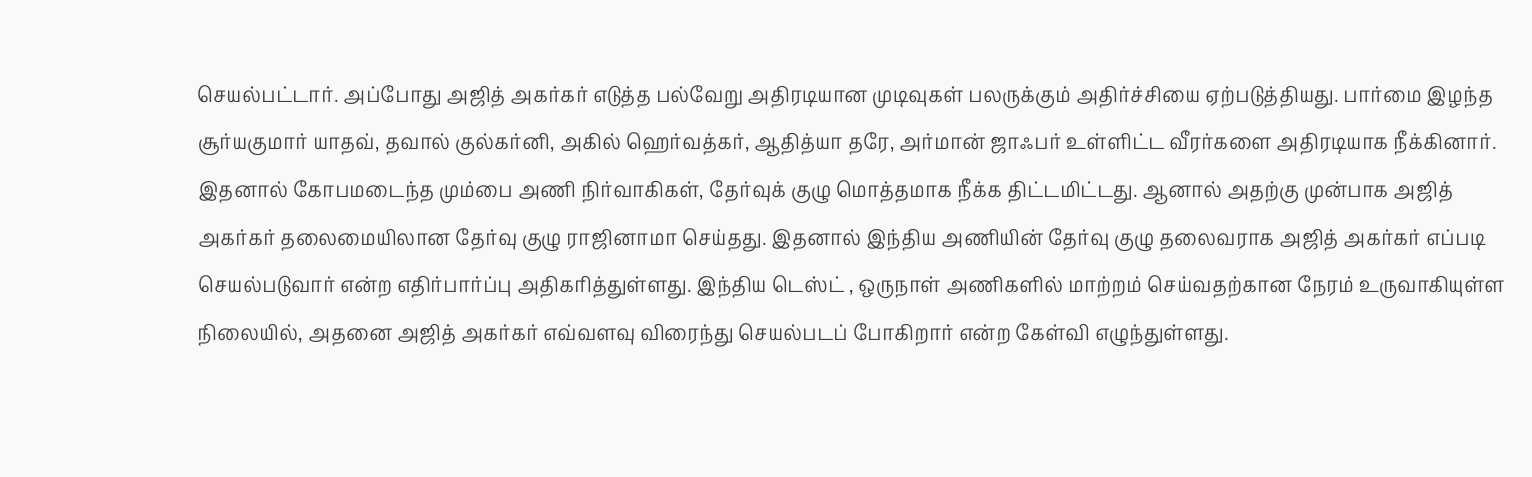செயல்பட்டார். அப்போது அஜித் அகர்கர் எடுத்த பல்வேறு அதிரடியான முடிவுகள் பலருக்கும் அதிர்ச்சியை ஏற்படுத்தியது. பார்மை இழந்த சூர்யகுமார் யாதவ், தவால் குல்கர்னி, அகில் ஹெர்வத்கர், ஆதித்யா தரே, அர்மான் ஜாஃபர் உள்ளிட்ட வீரர்களை அதிரடியாக நீக்கினார். இதனால் கோபமடைந்த மும்பை அணி நிர்வாகிகள், தேர்வுக் குழு மொத்தமாக நீக்க திட்டமிட்டது. ஆனால் அதற்கு முன்பாக அஜித் அகர்கர் தலைமையிலான தேர்வு குழு ராஜினாமா செய்தது. இதனால் இந்திய அணியின் தேர்வு குழு தலைவராக அஜித் அகர்கர் எப்படி செயல்படுவார் என்ற எதிர்பார்ப்பு அதிகரித்துள்ளது. இந்திய டெஸ்ட் , ஒருநாள் அணிகளில் மாற்றம் செய்வதற்கான நேரம் உருவாகியுள்ள நிலையில், அதனை அஜித் அகர்கர் எவ்வளவு விரைந்து செயல்படப் போகிறார் என்ற கேள்வி எழுந்துள்ளது.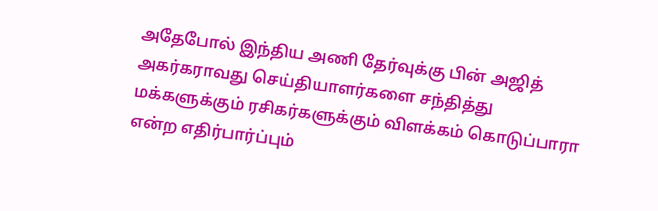அதேபோல் இந்திய அணி தேர்வுக்கு பின் அஜித் அகர்கராவது செய்தியாளர்களை சந்தித்து மக்களுக்கும் ரசிகர்களுக்கும் விளக்கம் கொடுப்பாரா என்ற எதிர்பார்ப்பும்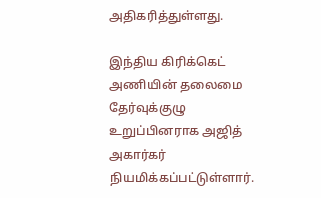அதிகரித்துள்ளது.

இந்திய கிரிக்கெட் அணியின் தலைமை தேர்வுக்குழு உறுப்பினராக அஜித் அகார்கர் நியமிக்கப்பட்டுள்ளார்.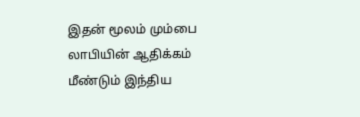இதன் மூலம் மும்பை லாபியின் ஆதிக்கம் மீண்டும் இந்திய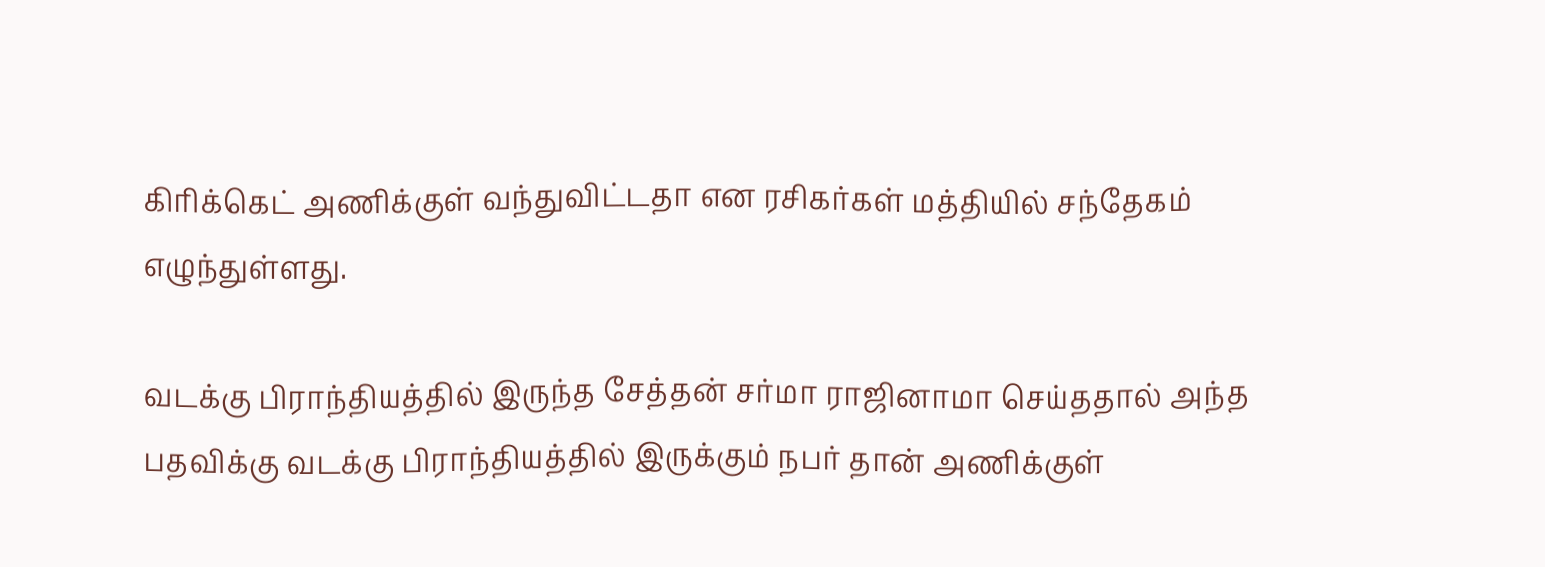கிரிக்கெட் அணிக்குள் வந்துவிட்டதா என ரசிகர்கள் மத்தியில் சந்தேகம் எழுந்துள்ளது.

வடக்கு பிராந்தியத்தில் இருந்த சேத்தன் சர்மா ராஜினாமா செய்ததால் அந்த பதவிக்கு வடக்கு பிராந்தியத்தில் இருக்கும் நபர் தான் அணிக்குள்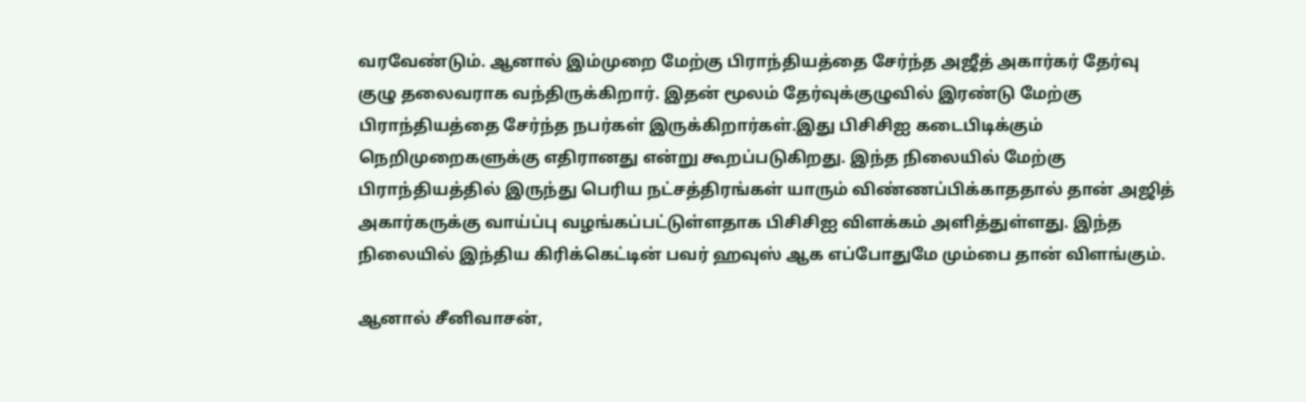வரவேண்டும். ஆனால் இம்முறை மேற்கு பிராந்தியத்தை சேர்ந்த அஜீத் அகார்கர் தேர்வு குழு தலைவராக வந்திருக்கிறார். இதன் மூலம் தேர்வுக்குழுவில் இரண்டு மேற்கு பிராந்தியத்தை சேர்ந்த நபர்கள் இருக்கிறார்கள்.இது பிசிசிஐ கடைபிடிக்கும் நெறிமுறைகளுக்கு எதிரானது என்று கூறப்படுகிறது. இந்த நிலையில் மேற்கு பிராந்தியத்தில் இருந்து பெரிய நட்சத்திரங்கள் யாரும் விண்ணப்பிக்காததால் தான் அஜித் அகார்கருக்கு வாய்ப்பு வழங்கப்பட்டுள்ளதாக பிசிசிஐ விளக்கம் அளித்துள்ளது. இந்த நிலையில் இந்திய கிரிக்கெட்டின் பவர் ஹவுஸ் ஆக எப்போதுமே மும்பை தான் விளங்கும்.

ஆனால் சீனிவாசன்,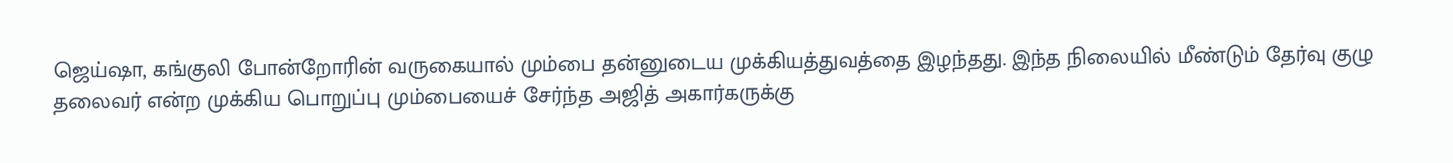ஜெய்ஷா, கங்குலி போன்றோரின் வருகையால் மும்பை தன்னுடைய முக்கியத்துவத்தை இழந்தது. இந்த நிலையில் மீண்டும் தேர்வு குழு தலைவர் என்ற முக்கிய பொறுப்பு மும்பையைச் சேர்ந்த அஜித் அகார்கருக்கு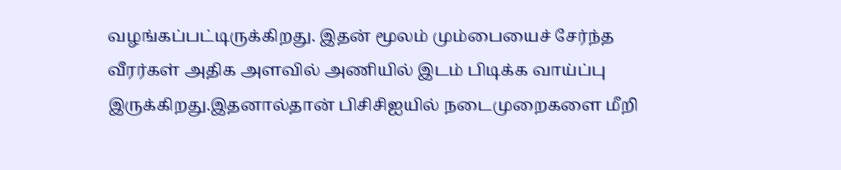வழங்கப்பட்டிருக்கிறது. இதன் மூலம் மும்பையைச் சேர்ந்த வீரர்கள் அதிக அளவில் அணியில் இடம் பிடிக்க வாய்ப்பு இருக்கிறது.இதனால்தான் பிசிசிஐயில் நடைமுறைகளை மீறி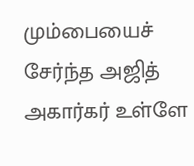மும்பையைச் சேர்ந்த அஜித் அகார்கர் உள்ளே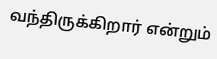வந்திருக்கிறார் என்றும்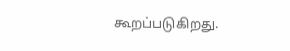கூறப்படுகிறது.